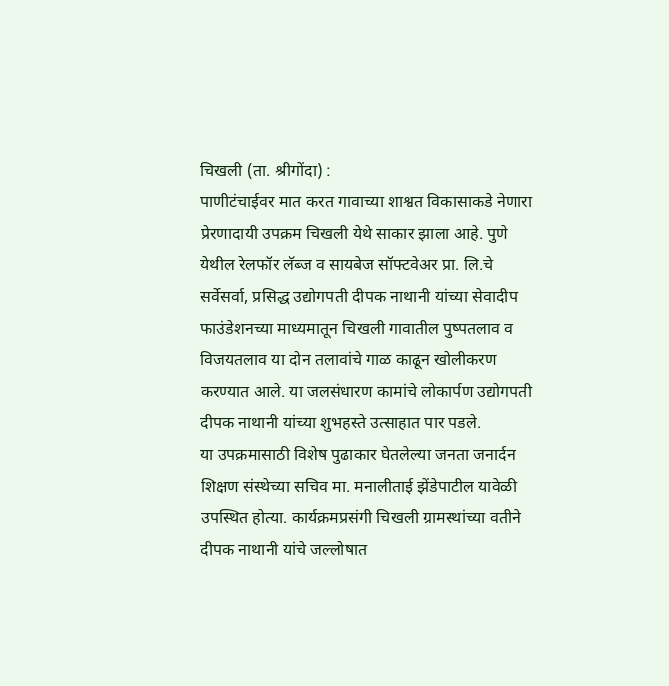चिखली (ता. श्रीगोंदा) :
पाणीटंचाईवर मात करत गावाच्या शाश्वत विकासाकडे नेणारा प्रेरणादायी उपक्रम चिखली येथे साकार झाला आहे. पुणे येथील रेलफॉर लॅब्ज व सायबेज सॉफ्टवेअर प्रा. लि.चे सर्वेसर्वा, प्रसिद्ध उद्योगपती दीपक नाथानी यांच्या सेवादीप फाउंडेशनच्या माध्यमातून चिखली गावातील पुष्पतलाव व विजयतलाव या दोन तलावांचे गाळ काढून खोलीकरण करण्यात आले. या जलसंधारण कामांचे लोकार्पण उद्योगपती दीपक नाथानी यांच्या शुभहस्ते उत्साहात पार पडले.
या उपक्रमासाठी विशेष पुढाकार घेतलेल्या जनता जनार्दन शिक्षण संस्थेच्या सचिव मा. मनालीताई झेंडेपाटील यावेळी उपस्थित होत्या. कार्यक्रमप्रसंगी चिखली ग्रामस्थांच्या वतीने दीपक नाथानी यांचे जल्लोषात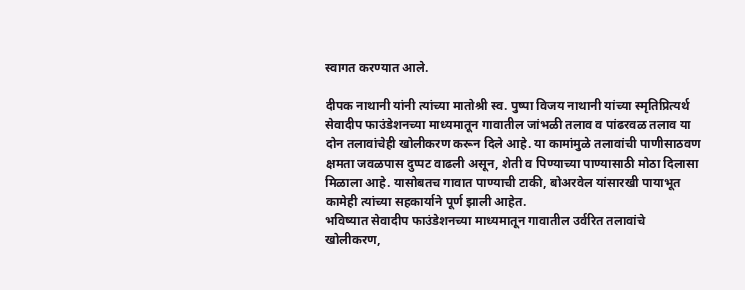स्वागत करण्यात आले.

दीपक नाथानी यांनी त्यांच्या मातोश्री स्व. पुष्पा विजय नाथानी यांच्या स्मृतिप्रित्यर्थ सेवादीप फाउंडेशनच्या माध्यमातून गावातील जांभळी तलाव व पांढरवळ तलाव या दोन तलावांचेही खोलीकरण करून दिले आहे. या कामांमुळे तलावांची पाणीसाठवण क्षमता जवळपास दुप्पट वाढली असून, शेती व पिण्याच्या पाण्यासाठी मोठा दिलासा मिळाला आहे. यासोबतच गावात पाण्याची टाकी, बोअरवेल यांसारखी पायाभूत कामेही त्यांच्या सहकार्याने पूर्ण झाली आहेत.
भविष्यात सेवादीप फाउंडेशनच्या माध्यमातून गावातील उर्वरित तलावांचे खोलीकरण,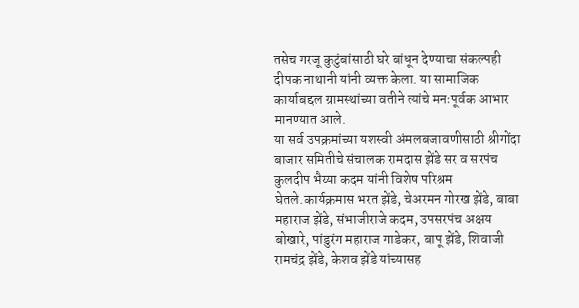तसेच गरजू कुटुंबांसाठी घरे बांधून देण्याचा संकल्पही दीपक नाथानी यांनी व्यक्त केला. या सामाजिक कार्याबद्दल ग्रामस्थांच्या वतीने त्यांचे मनःपूर्वक आभार मानण्यात आले.
या सर्व उपक्रमांच्या यशस्वी अंमलबजावणीसाठी श्रीगोंदा बाजार समितीचे संचालक रामदास झेंडे सर व सरपंच कुलदीप भैय्या कदम यांनी विशेष परिश्रम घेतले.कार्यक्रमास भरत झेंडे, चेअरमन गोरख झेंडे, बाबा महाराज झेंडे, संभाजीराजे कदम, उपसरपंच अक्षय बोखारे, पांडुरंग महाराज गाडेकर, बापू झेंडे, शिवाजी रामचंद्र झेंडे, केशव झेंडे यांच्यासह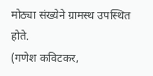मोठ्या संख्येने ग्रामस्थ उपस्थित होते.
(गणेश कविटकर,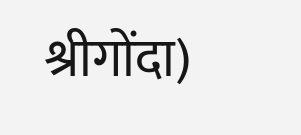श्रीगोंदा)